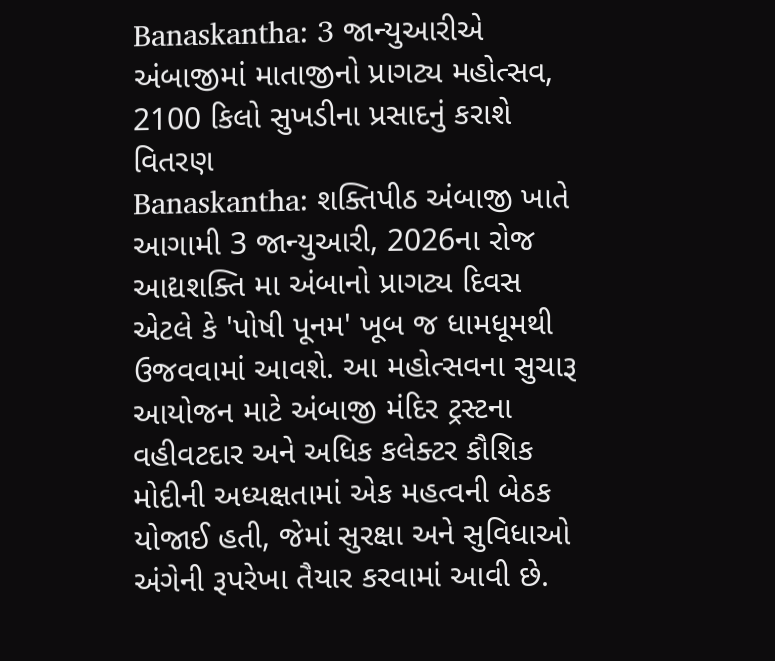Banaskantha: 3 જાન્યુઆરીએ અંબાજીમાં માતાજીનો પ્રાગટ્ય મહોત્સવ, 2100 કિલો સુખડીના પ્રસાદનું કરાશે વિતરણ
Banaskantha: શક્તિપીઠ અંબાજી ખાતે આગામી 3 જાન્યુઆરી, 2026ના રોજ આદ્યશક્તિ મા અંબાનો પ્રાગટ્ય દિવસ એટલે કે 'પોષી પૂનમ' ખૂબ જ ધામધૂમથી ઉજવવામાં આવશે. આ મહોત્સવના સુચારૂ આયોજન માટે અંબાજી મંદિર ટ્રસ્ટના વહીવટદાર અને અધિક કલેક્ટર કૌશિક મોદીની અધ્યક્ષતામાં એક મહત્વની બેઠક યોજાઈ હતી, જેમાં સુરક્ષા અને સુવિધાઓ અંગેની રૂપરેખા તૈયાર કરવામાં આવી છે.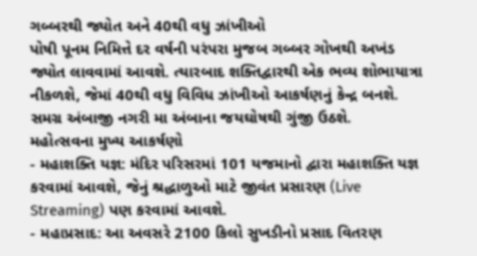ગબ્બરથી જ્યોત અને 40થી વધુ ઝાંખીઓ
પોષી પૂનમ નિમિત્તે દર વર્ષની પરંપરા મુજબ ગબ્બર ગોખથી અખંડ જ્યોત લાવવામાં આવશે. ત્યારબાદ શક્તિદ્વારથી એક ભવ્ય શોભાયાત્રા નીકળશે, જેમાં 40થી વધુ વિવિધ ઝાંખીઓ આકર્ષણનું કેન્દ્ર બનશે. સમગ્ર અંબાજી નગરી મા અંબાના જયઘોષથી ગુંજી ઉઠશે.
મહોત્સવના મુખ્ય આકર્ષણો
- મહાશક્તિ યજ્ઞ: મંદિર પરિસરમાં 101 યજમાનો દ્વારા મહાશક્તિ યજ્ઞ કરવામાં આવશે, જેનું શ્રદ્ધાળુઓ માટે જીવંત પ્રસારણ (Live Streaming) પણ કરવામાં આવશે.
- મહાપ્રસાદ: આ અવસરે 2100 કિલો સુખડીનો પ્રસાદ વિતરણ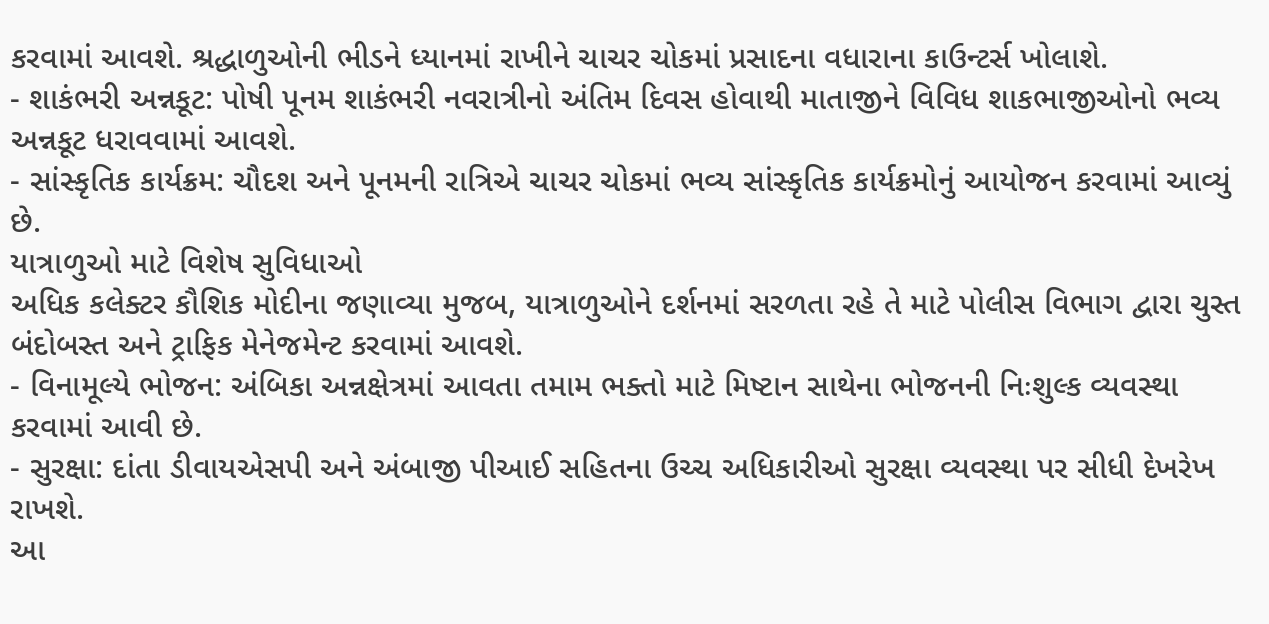કરવામાં આવશે. શ્રદ્ધાળુઓની ભીડને ધ્યાનમાં રાખીને ચાચર ચોકમાં પ્રસાદના વધારાના કાઉન્ટર્સ ખોલાશે.
- શાકંભરી અન્નકૂટ: પોષી પૂનમ શાકંભરી નવરાત્રીનો અંતિમ દિવસ હોવાથી માતાજીને વિવિધ શાકભાજીઓનો ભવ્ય અન્નકૂટ ધરાવવામાં આવશે.
- સાંસ્કૃતિક કાર્યક્રમ: ચૌદશ અને પૂનમની રાત્રિએ ચાચર ચોકમાં ભવ્ય સાંસ્કૃતિક કાર્યક્રમોનું આયોજન કરવામાં આવ્યું છે.
યાત્રાળુઓ માટે વિશેષ સુવિધાઓ
અધિક કલેક્ટર કૌશિક મોદીના જણાવ્યા મુજબ, યાત્રાળુઓને દર્શનમાં સરળતા રહે તે માટે પોલીસ વિભાગ દ્વારા ચુસ્ત બંદોબસ્ત અને ટ્રાફિક મેનેજમેન્ટ કરવામાં આવશે.
- વિનામૂલ્યે ભોજન: અંબિકા અન્નક્ષેત્રમાં આવતા તમામ ભક્તો માટે મિષ્ટાન સાથેના ભોજનની નિઃશુલ્ક વ્યવસ્થા કરવામાં આવી છે.
- સુરક્ષા: દાંતા ડીવાયએસપી અને અંબાજી પીઆઈ સહિતના ઉચ્ચ અધિકારીઓ સુરક્ષા વ્યવસ્થા પર સીધી દેખરેખ રાખશે.
આ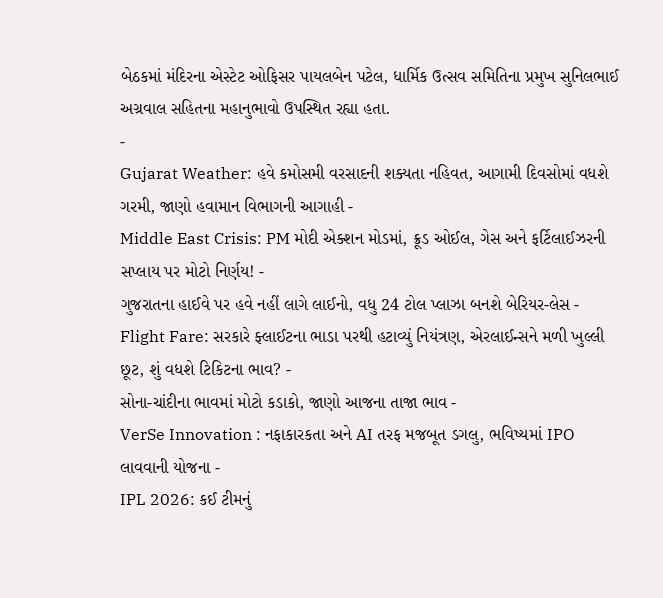બેઠકમાં મંદિરના એસ્ટેટ ઓફિસર પાયલબેન પટેલ, ધાર્મિક ઉત્સવ સમિતિના પ્રમુખ સુનિલભાઈ અગ્રવાલ સહિતના મહાનુભાવો ઉપસ્થિત રહ્યા હતા.
-
Gujarat Weather: હવે કમોસમી વરસાદની શક્યતા નહિવત, આગામી દિવસોમાં વધશે ગરમી, જાણો હવામાન વિભાગની આગાહી -
Middle East Crisis: PM મોદી એક્શન મોડમાં, ક્રૂડ ઓઈલ, ગેસ અને ફર્ટિલાઈઝરની સપ્લાય પર મોટો નિર્ણય! -
ગુજરાતના હાઈવે પર હવે નહીં લાગે લાઈનો, વધુ 24 ટોલ પ્લાઝા બનશે બેરિયર-લેસ -
Flight Fare: સરકારે ફ્લાઈટના ભાડા પરથી હટાવ્યું નિયંત્રણ, એરલાઈન્સને મળી ખુલ્લી છૂટ, શું વધશે ટિકિટના ભાવ? -
સોના-ચાંદીના ભાવમાં મોટો કડાકો, જાણો આજના તાજા ભાવ -
VerSe Innovation : નફાકારકતા અને AI તરફ મજબૂત ડગલુ, ભવિષ્યમાં IPO લાવવાની યોજના -
IPL 2026: કઈ ટીમનું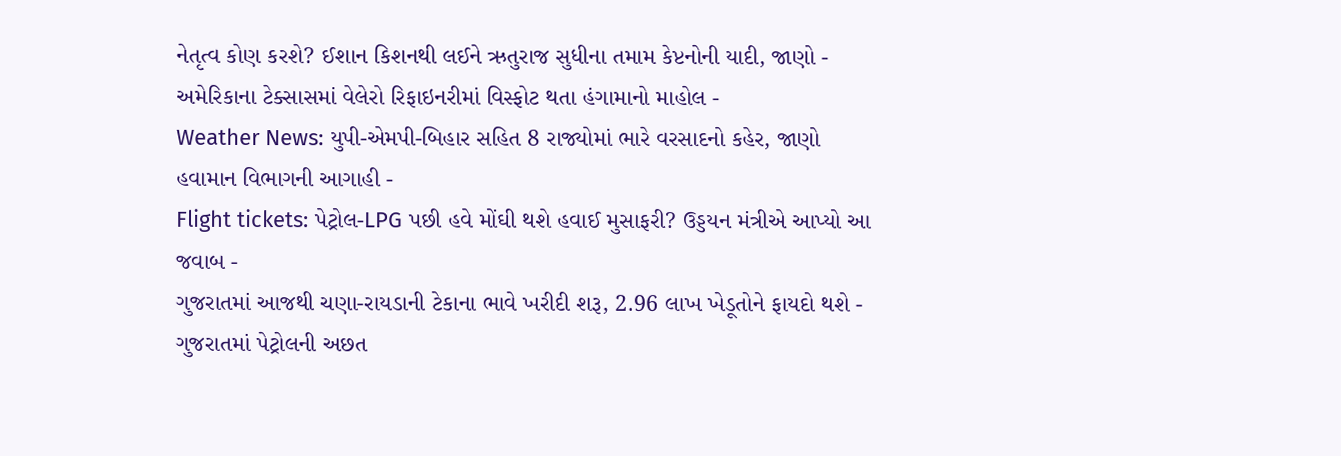નેતૃત્વ કોણ કરશે? ઈશાન કિશનથી લઈને ઋતુરાજ સુધીના તમામ કેપ્ટનોની યાદી, જાણો -
અમેરિકાના ટેક્સાસમાં વેલેરો રિફાઇનરીમાં વિસ્ફોટ થતા હંગામાનો માહોલ -
Weather News: યુપી-એમપી-બિહાર સહિત 8 રાજ્યોમાં ભારે વરસાદનો કહેર, જાણો હવામાન વિભાગની આગાહી -
Flight tickets: પેટ્રોલ-LPG પછી હવે મોંઘી થશે હવાઈ મુસાફરી? ઉડ્ડયન મંત્રીએ આપ્યો આ જવાબ -
ગુજરાતમાં આજથી ચણા-રાયડાની ટેકાના ભાવે ખરીદી શરૂ, 2.96 લાખ ખેડૂતોને ફાયદો થશે -
ગુજરાતમાં પેટ્રોલની અછત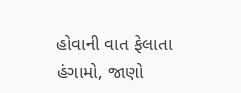હોવાની વાત ફેલાતા હંગામો, જાણો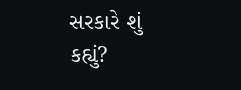સરકારે શું કહ્યું?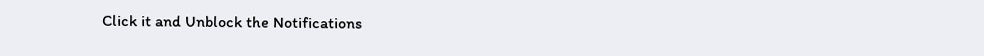Click it and Unblock the Notifications